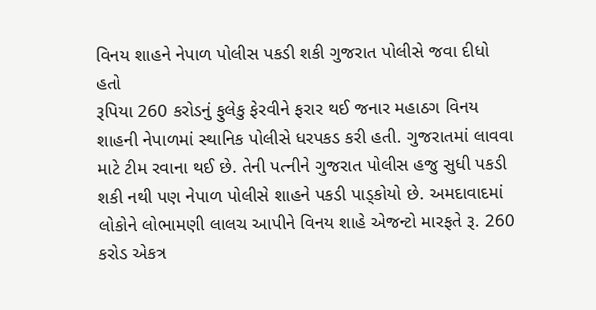વિનય શાહને નેપાળ પોલીસ પકડી શકી ગુજરાત પોલીસે જવા દીધો હતો
રૂપિયા 260 કરોડનું ફુલેકુ ફેરવીને ફરાર થઈ જનાર મહાઠગ વિનય શાહની નેપાળમાં સ્થાનિક પોલીસે ધરપકડ કરી હતી. ગુજરાતમાં લાવવા માટે ટીમ રવાના થઈ છે. તેની પત્નીને ગુજરાત પોલીસ હજુ સુધી પકડી શકી નથી પણ નેપાળ પોલીસે શાહને પકડી પાડ્કોયો છે. અમદાવાદમાં લોકોને લોભામણી લાલચ આપીને વિનય શાહે એજન્ટો મારફતે રૂ. 260 કરોડ એકત્ર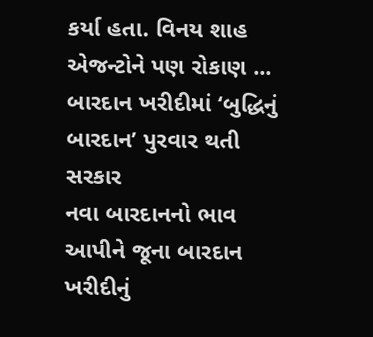કર્યા હતા. વિનય શાહ એજન્ટોને પણ રોકાણ ...
બારદાન ખરીદીમાં ‘બુદ્ધિનું બારદાન’ પુરવાર થતી સરકાર
નવા બારદાનનો ભાવ આપીને જૂના બારદાન ખરીદીનું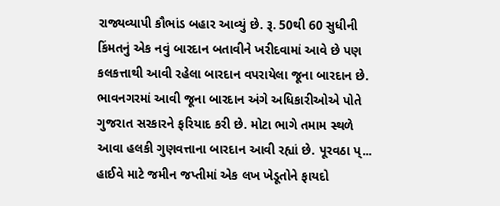રાજ્યવ્યાપી કૌભાંડ બહાર આવ્યું છે. રૂ. 50થી 60 સુધીની કિંમતનું એક નવું બારદાન બતાવીને ખરીદવામાં આવે છે પણ કલકત્તાથી આવી રહેલા બારદાન વપરાયેલા જૂના બારદાન છે. ભાવનગરમાં આવી જૂના બારદાન અંગે અધિકારીઓએ પોતે ગુજરાત સરકારને ફરિયાદ કરી છે. મોટા ભાગે તમામ સ્થળે આવા હલકી ગુણવત્તાના બારદાન આવી રહ્યાં છે. પૂરવઠા પ્...
હાઈવે માટે જમીન જપ્તીમાં એક લખ ખેડૂતોને ફાયદો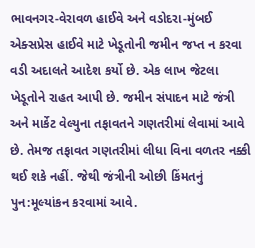ભાવનગર-વેરાવળ હાઈવે અને વડોદરા-મુંબઈ એક્સપ્રેસ હાઈવે માટે ખેડૂતોની જમીન જપ્ત ન કરવા વડી અદાલતે આદેશ કર્યો છે. એક લાખ જેટલા ખેડૂતોને રાહત આપી છે. જમીન સંપાદન માટે જંત્રી અને માર્કેટ વેલ્યુના તફાવતને ગણતરીમાં લેવામાં આવે છે. તેમજ તફાવત ગણતરીમાં લીધા વિના વળતર નક્કી થઈ શકે નહીં. જેથી જંત્રીની ઓછી કિંમતનું પુન:મૂલ્યાંકન કરવામાં આવે.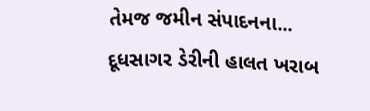તેમજ જમીન સંપાદનના...
દૂધસાગર ડેરીની હાલત ખરાબ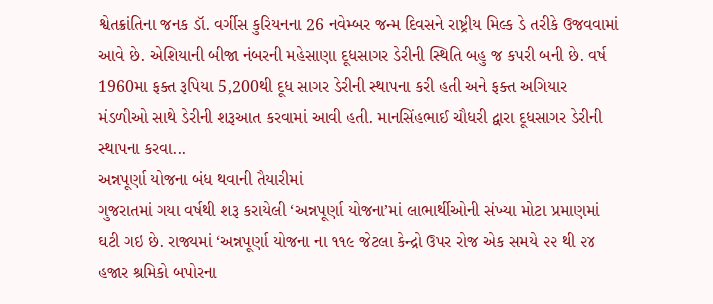શ્વેતક્રાંતિના જનક ડૉ. વર્ગીસ કુરિયનના 26 નવેમ્બર જન્મ દિવસને રાષ્ટ્રીય મિલ્ક ડે તરીકે ઉજવવામાં આવે છે. એશિયાની બીજા નંબરની મહેસાણા દૂધસાગર ડેરીની સ્થિતિ બહુ જ કપરી બની છે. વર્ષ 1960મા ફક્ત રૂપિયા 5,200થી દૂધ સાગર ડેરીની સ્થાપના કરી હતી અને ફક્ત અગિયાર મંડળીઓ સાથે ડેરીની શરૂઆત કરવામાં આવી હતી. માનસિંહભાઈ ચૌધરી દ્વારા દૂધસાગર ડેરીની સ્થાપના કરવા...
અન્નપૂર્ણા યોજના બંધ થવાની તૈયારીમાં
ગુજરાતમાં ગયા વર્ષથી શરૂ કરાયેલી ‘અન્નપૂર્ણા યોજના’માં લાભાર્થીઓની સંખ્યા મોટા પ્રમાણમાં ઘટી ગઇ છે. રાજ્યમાં ‘અન્નપૂર્ણા યોજના ના ૧૧૯ જેટલા કેન્દ્રો ઉપર રોજ એક સમયે ૨૨ થી ૨૪ હજાર શ્રમિકો બપોરના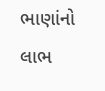ભાણાંનો લાભ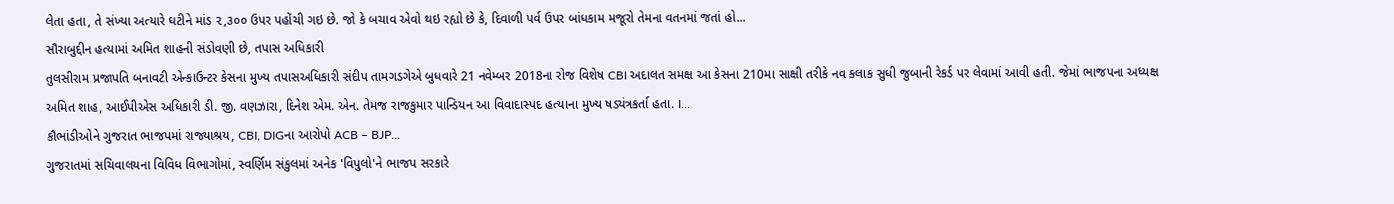લેતા હતા, તે સંખ્યા અત્યારે ઘટીને માંડ ૨,૩૦૦ ઉપર પહોંચી ગઇ છે. જો કે બચાવ એવો થઇ રહ્યો છે કે, દિવાળી પર્વ ઉપર બાંધકામ મજૂરો તેમના વતનમાં જતાં હો...
સૌરાબુદ્દીન હત્યામાં અમિત શાહની સંડોવણી છે, તપાસ અધિકારી
તુલસીરામ પ્રજાપતિ બનાવટી એન્કાઉન્ટર કેસના મુખ્ય તપાસઅધિકારી સંદીપ તામગડગેએ બુધવારે 21 નવેમ્બર 2018ના રોજ વિશેષ CBI અદાલત સમક્ષ આ કેસના 210મા સાક્ષી તરીકે નવ કલાક સુધી જુબાની રેકર્ડ પર લેવામાં આવી હતી. જેમાં ભાજપના અધ્યક્ષ અમિત શાહ, આઈપીએસ અધિકારી ડી. જી. વણઝારા, દિનેશ એમ. એન. તેમજ રાજકુમાર પાન્ડિયન આ વિવાદાસ્પદ હત્યાના મુખ્ય ષડ્યંત્રકર્તા હતા. I...
કૌભાંડીઓને ગુજરાત ભાજપમાં રાજ્યાશ્રય, CBI, DIGના આરોપો ACB – BJP...
ગુજરાતમાં સચિવાલયના વિવિધ વિભાગોમાં, સ્વર્ણિમ સંકુલમાં અનેક 'વિપુલો'ને ભાજપ સરકારે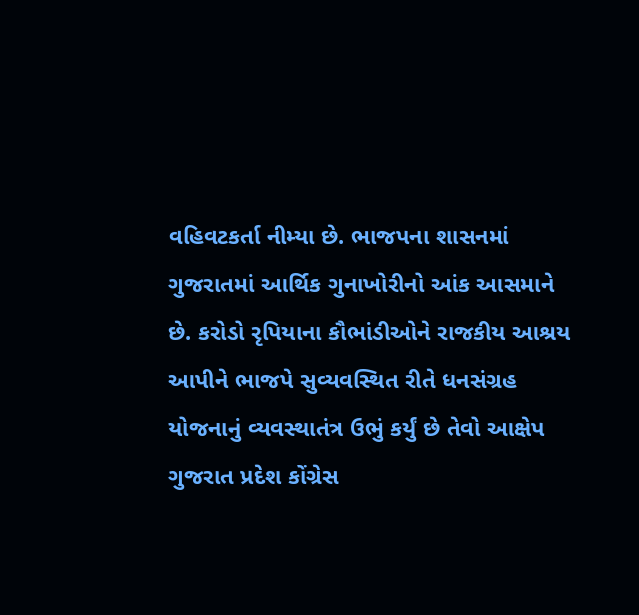વહિવટકર્તા નીમ્યા છે. ભાજપના શાસનમાં ગુજરાતમાં આર્થિક ગુનાખોરીનો આંક આસમાને છે. કરોડો રૃપિયાના કૌભાંડીઓને રાજકીય આશ્રય આપીને ભાજપે સુવ્યવસ્થિત રીતે ધનસંગ્રહ યોજનાનું વ્યવસ્થાતંત્ર ઉભું કર્યું છે તેવો આક્ષેપ ગુજરાત પ્રદેશ કોંગ્રેસ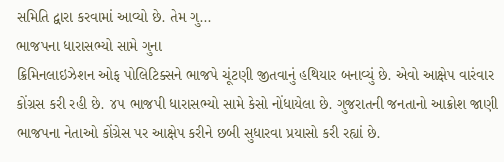સમિતિ દ્વારા કરવામાં આવ્યો છે. તેમ ગુ...
ભાજપના ધારાસભ્યો સામે ગુના
ક્રિમિનલાઇઝેશન ઓફ પોલિટિક્સને ભાજપે ચૂંટણી જીતવાનું હથિયાર બનાવ્યું છે. એવો આક્ષેપ વારંવાર કોંગ્રસ કરી રહી છે. ૪૫ ભાજપી ધારાસભ્યો સામે કેસો નોંધાયેલા છે. ગુજરાતની જનતાનો આક્રોશ જાણી ભાજપના નેતાઓ કોંગ્રેસ પર આક્ષેપ કરીને છબી સુધારવા પ્રયાસો કરી રહ્યાં છે.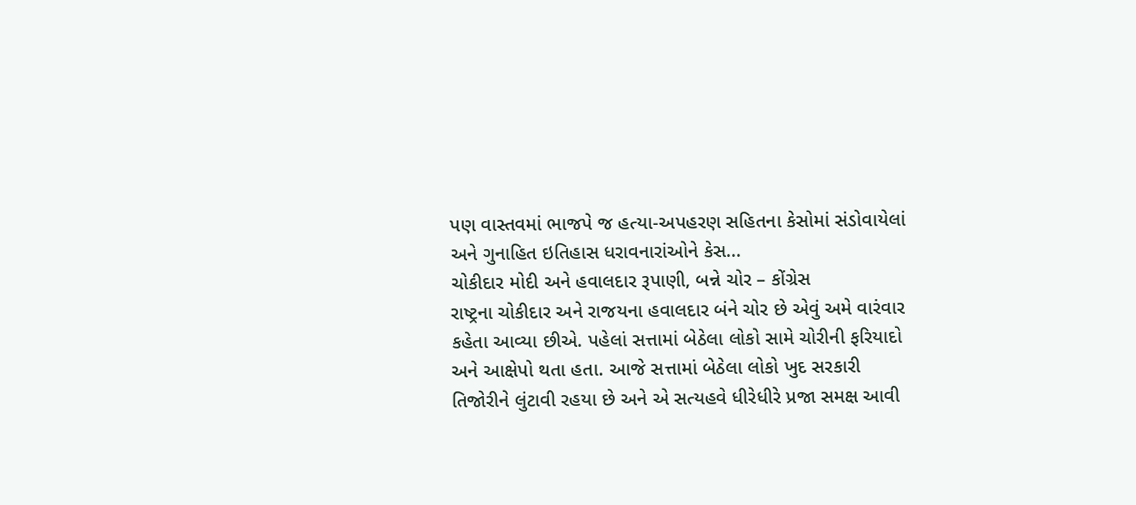પણ વાસ્તવમાં ભાજપે જ હત્યા-અપહરણ સહિતના કેસોમાં સંડોવાયેલાં અને ગુનાહિત ઇતિહાસ ધરાવનારાંઓને કેસ...
ચોકીદાર મોદી અને હવાલદાર રૂપાણી, બન્ને ચોર – કોંગ્રેસ
રાષ્ટ્રના ચોકીદાર અને રાજયના હવાલદાર બંને ચોર છે એવું અમે વારંવાર કહેતા આવ્યા છીએ. પહેલાં સત્તામાં બેઠેલા લોકો સામે ચોરીની ફરિયાદો અને આક્ષેપો થતા હતા. આજે સત્તામાં બેઠેલા લોકો ખુદ સરકારી તિજોરીને લુંટાવી રહયા છે અને એ સત્યહવે ધીરેધીરે પ્રજા સમક્ષ આવી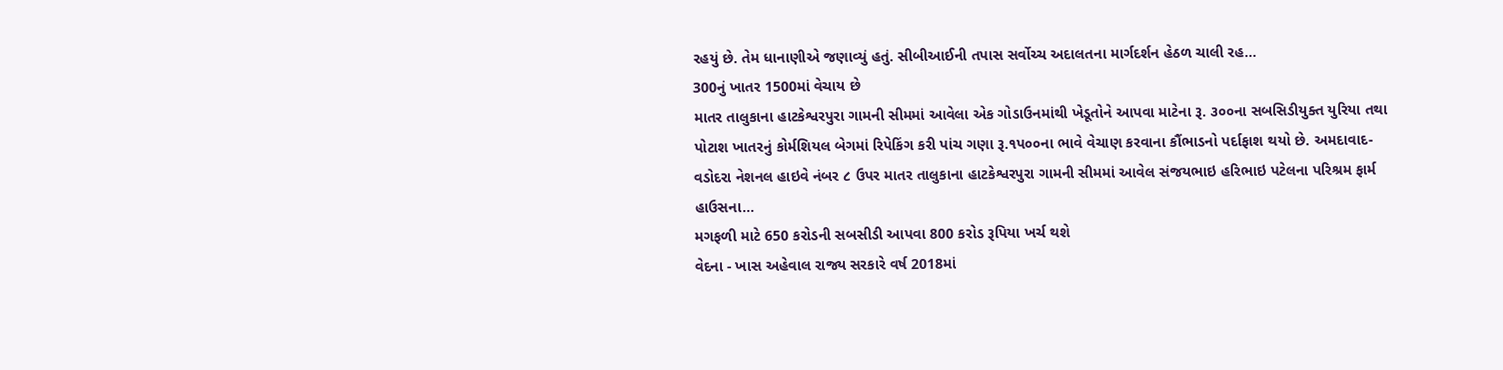રહયું છે. તેમ ધાનાણીએ જણાવ્યું હતું. સીબીઆઈની તપાસ સર્વોચ્ચ અદાલતના માર્ગદર્શન હેઠળ ચાલી રહ...
300નું ખાતર 1500માં વેચાય છે
માતર તાલુકાના હાટકેશ્વરપુરા ગામની સીમમાં આવેલા એક ગોડાઉનમાંથી ખેડૂતોને આપવા માટેના રૂ. ૩૦૦ના સબસિડીયુક્ત યુરિયા તથા પોટાશ ખાતરનું કોર્મશિયલ બેગમાં રિપેકિંગ કરી પાંચ ગણા રૂ.૧પ૦૦ના ભાવે વેચાણ કરવાના કૌંભાડનો પર્દાફાશ થયો છે. અમદાવાદ- વડોદરા નેશનલ હાઇવે નંબર ૮ ઉપર માતર તાલુકાના હાટકેશ્વરપુરા ગામની સીમમાં આવેલ સંજયભાઇ હરિભાઇ પટેલના પરિશ્રમ ફાર્મ હાઉસના...
મગફળી માટે 650 કરોડની સબસીડી આપવા 800 કરોડ રૂપિયા ખર્ચ થશે
વેદના - ખાસ અહેવાલ રાજ્ય સરકારે વર્ષ 2018માં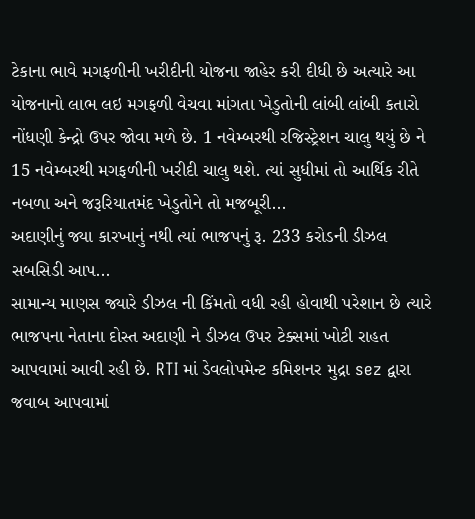ટેકાના ભાવે મગફળીની ખરીદીની યોજના જાહેર કરી દીધી છે અત્યારે આ યોજનાનો લાભ લઇ મગફળી વેચવા માંગતા ખેડુતોની લાંબી લાંબી કતારો નોંધણી કેન્દ્રો ઉપર જોવા મળે છે. 1 નવેમ્બરથી રજિસ્ટ્રેશન ચાલુ થયું છે ને 15 નવેમ્બરથી મગફળીની ખરીદી ચાલુ થશે. ત્યાં સુધીમાં તો આર્થિક રીતે નબળા અને જરૂરિયાતમંદ ખેડુતોને તો મજબૂરી...
અદાણીનું જ્યા કારખાનું નથી ત્યાં ભાજપનું રૂ. 233 કરોડની ડીઝલ સબસિડી આપ...
સામાન્ય માણસ જ્યારે ડીઝલ ની કિંમતો વધી રહી હોવાથી પરેશાન છે ત્યારે ભાજપના નેતાના દોસ્ત અદાણી ને ડીઝલ ઉપર ટેક્સમાં ખોટી રાહત આપવામાં આવી રહી છે. RTI માં ડેવલોપમેન્ટ કમિશનર મુદ્રા sez દ્વારા જવાબ આપવામાં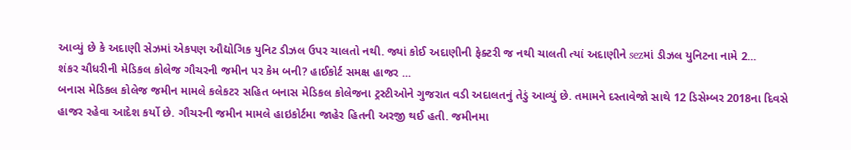આવ્યું છે કે અદાણી સેઝમાં એકપણ ઔદ્યોગિક યુનિટ ડીઝલ ઉપર ચાલતો નથી. જ્યાં કોઈ અદાણીની ફેક્ટરી જ નથી ચાલતી ત્યાં અદાણીને sezમાં ડીઝલ યુનિટના નામે 2...
શંકર ચૌધરીની મેડિકલ કોલેજ ગૌચરની જમીન પર કેમ બની? હાઈકોર્ટ સમક્ષ હાજર ...
બનાસ મેડિકલ કોલેજ જમીન મામલે કલેકટર સહિત બનાસ મેડિકલ કોલેજના ટ્રસ્ટીઓને ગુજરાત વડી અદાલતનું તેડું આવ્યું છે. તમામને દસ્તાવેજો સાથે 12 ડિસેમ્બર 2018ના દિવસે હાજર રહેવા આદેશ કર્યો છે. ગૌચરની જમીન મામલે હાઇકોર્ટમા જાહેર હિતની અરજી થઈ હતી. જમીનમા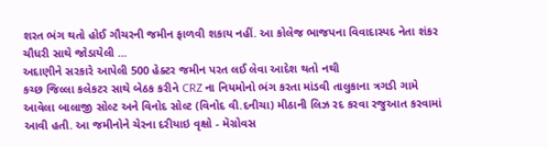શરત ભંગ થતો હોઈ ગૌચરની જમીન ફાળવી શકાય નહીં. આ કોલેજ ભાજપના વિવાદાસ્પદ નેતા શંકર ચૌધરી સાથે જોડાયેલી ...
અદાણીને સરકારે આપેલી 500 હેક્ટર જમીન પરત લઈ લેવા આદેશ થતો નથી
કચ્છ જિલ્લા કલેકટર સાથે બેઠક કરીને CRZ ના નિયમોનો ભંગ કરતા માંડવી તાલુકાના ત્રગડી ગામે આવેલા બાલાજી સોલ્ટ અને વિનોદ સોલ્ટ (વિનોદ વી.દનીચા) મીઠાની લિઝ રદ કરવા રજુઆત કરવામાં આવી હતી. આ જમીનોને ચેરના દરીયાઇ વૃક્ષો - મૅગ્રોવસ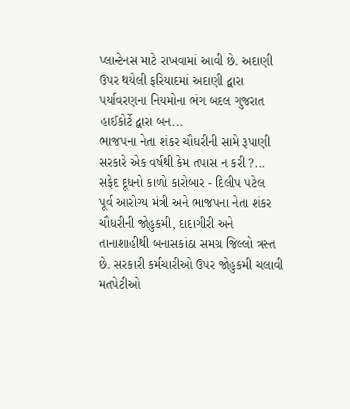પ્લાન્ટેનસ માટે રાખવામાં આવી છે. અદાણી ઉપર થયેલી ફરિયાદમાં અદાણી દ્વારા પર્યાવરણના નિયમોના ભંગ બદલ ગુજરાત હાઈકોર્ટે દ્વારા બન...
ભાજપના નેતા શંકર ચૌધરીની સામે રૂપાણી સરકારે એક વર્ષથી કેમ તપાસ ન કરી ?...
સફેદ દૂધનો કાળો કારોબાર - દિલીપ પટેલ
પૂર્વ આરોગ્ય મંત્રી અને ભાજપના નેતા શંકર ચૌધરીની જોહુકમી, દાદાગીરી અને તાનાશાહીથી બનાસકાંઠા સમગ્ર જિલ્લો ત્રસ્ત છે. સરકારી કર્મચારીઓ ઉપર જોહુકમી ચલાવી મતપેટીઓ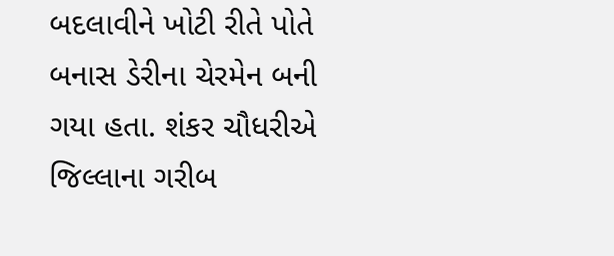બદલાવીને ખોટી રીતે પોતે બનાસ ડેરીના ચેરમેન બની ગયા હતા. શંકર ચૌધરીએ જિલ્લાના ગરીબ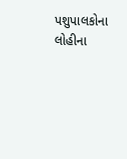પશુપાલકોના લોહીના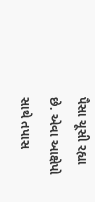પૈસા ચૂસી રહ્યા છે. એવા આક્ષેપો સાથે તપાસ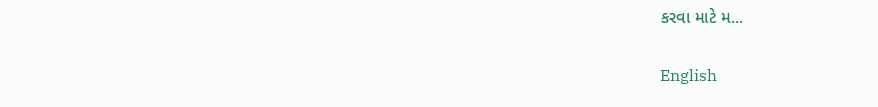કરવા માટે મ...

English